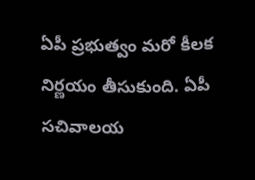ఏపీ ప్రభుత్వం మరో కీలక నిర్ణయం తీసుకుంది. ఏపీ సచివాలయ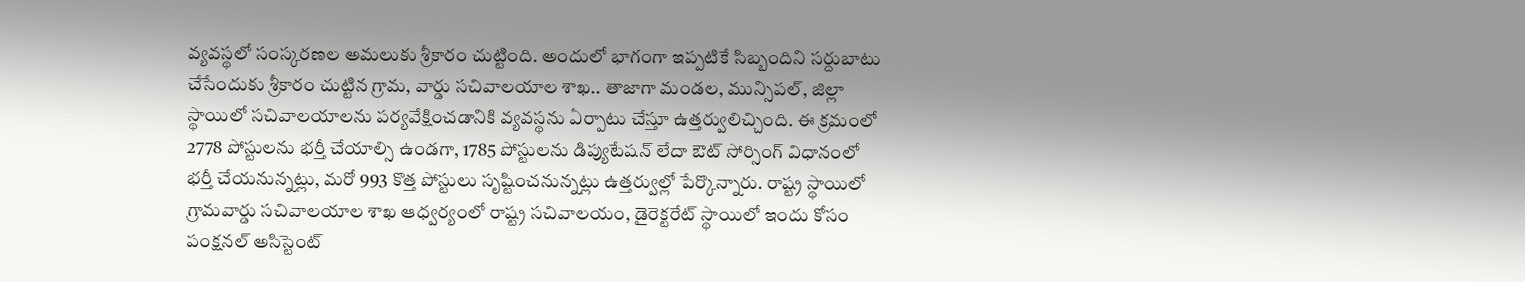వ్యవస్థలో సంస్కరణల అమలుకు శ్రీకారం చుట్టింది. అందులో భాగంగా ఇప్పటికే సిబ్బందిని సర్దుబాటు చేసేందుకు శ్రీకారం చుట్టిన గ్రామ, వార్డు సచివాలయాల శాఖ.. తాజాగా మండల, మున్సిపల్‌, జిల్లా స్థాయిలో సచివాలయాలను పర్యవేక్షించడానికి వ్యవస్థను ఏర్పాటు చేస్తూ ఉత్తర్వులిచ్చింది. ఈ క్రమంలో 2778 పోస్టులను భర్తీ చేయాల్సి ఉండగా, 1785 పోస్టులను డిప్యుటేషన్‌ లేదా ఔట్‌ సోర్సింగ్‌ విధానంలో భర్తీ చేయనున్నట్లు, మరో 993 కొత్త పోస్టులు సృష్టించనున్నట్లు ఉత్తర్వుల్లో పేర్కొన్నారు. రాష్ట్ర స్థాయిలో గ్రామవార్డు సచివాలయాల శాఖ ఆధ్వర్యంలో రాష్ట్ర సచివాలయం, డైరెక్టరేట్‌ స్థాయిలో ఇందు కోసం పంక్షనల్‌ అసిస్టెంట్‌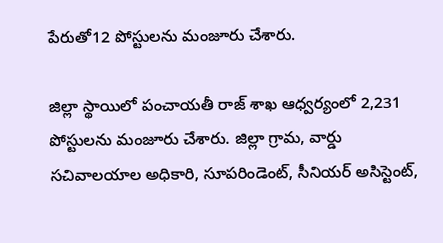పేరుతో12 పోస్టులను మంజూరు చేశారు.

జిల్లా స్థాయిలో పంచాయతీ రాజ్‌ శాఖ ఆధ్వర్యంలో 2,231 పోస్టులను మంజూరు చేశారు. జిల్లా గ్రామ, వార్డు సచివాలయాల అధికారి, సూపరిండెంట్‌, సీనియర్‌ అసిస్టెంట్‌,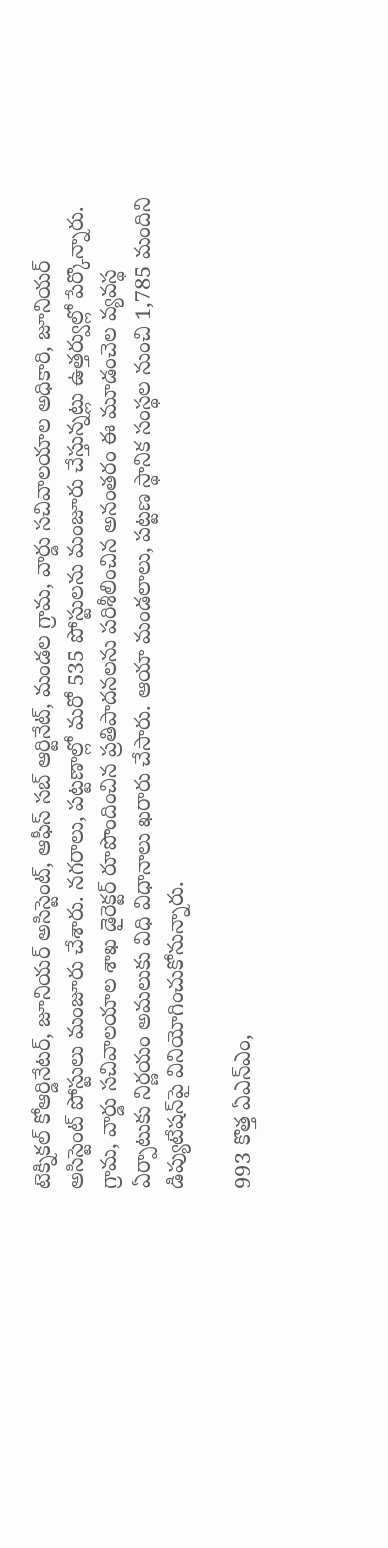టెక్నికల్‌ కోఆర్డినేటర్‌, జూనియర్‌ అసిస్టెంట్‌, ఆఫీస్‌ సబ్‌ ఆర్టినేట్‌, మండల గ్రామ, వార్డు సచివాలయాల అధికారి, జూనియర్‌ అసిస్టెంట్‌ పోస్టులు మంజూరు చేశారు. నగరాలు, పట్టణాల్లో మరో 535 పోస్టులను మంజూరు చేస్తున్నట్లు ఉత్తర్వుల్లో పేర్కొన్నారు. గ్రామ, వార్డు సచివాలయాల శాఖ డైరెక్టర్‌ రూపొందించిన ప్రతిపాదనలను పరిశీలించిన అనంతరం ఈ మూడంచెల వ్యవస్థ ఏర్పాటుకు నిర్ణయం అమలుకు విధి విధానాలు ఖరారు చేసారు. ఆయా మండలాలు, పట్టణ స్థానిక సంస్థల నుంచి 1,785 మందిని డిప్యుటేషన్‌పై వినియోగించుకోనున్నారు.

993 కొత్త ఏఎన్‌ఎం,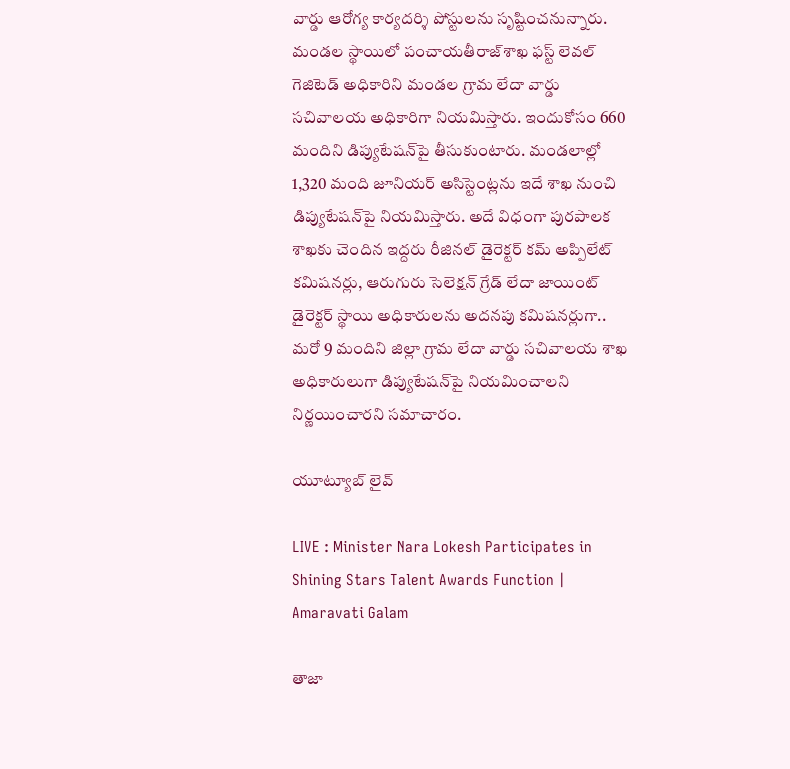వార్డు ఆరోగ్య కార్యదర్శి పోస్టులను సృష్టించనున్నారు. మండల స్థాయిలో పంచాయతీరాజ్‌శాఖ ఫస్ట్‌ లెవల్‌ గెజిటెడ్‌ అధికారిని మండల గ్రామ లేదా వార్డు సచివాలయ అధికారిగా నియమిస్తారు. ఇందుకోసం 660 మందిని డిప్యుటేషన్‌పై తీసుకుంటారు. మండలాల్లో 1,320 మంది జూనియర్‌ అసిస్టెంట్లను ఇదే శాఖ నుంచి డిప్యుటేషన్‌పై నియమిస్తారు. అదే విధంగా పురపాలక శాఖకు చెందిన ఇద్దరు రీజినల్‌ డైరెక్టర్‌ కమ్‌ అప్పిలేట్‌ కమిషనర్లు, ఆరుగురు సెలెక్షన్‌ గ్రేడ్‌ లేదా జాయింట్‌ డైరెక్టర్‌ స్థాయి అధికారులను అదనపు కమిషనర్లుగా.. మరో 9 మందిని జిల్లా గ్రామ లేదా వార్డు సచివాలయ శాఖ అధికారులుగా డిప్యుటేషన్‌పై నియమించాలని నిర్ణయించారని సమాచారం.

యూట్యూబ్ లైవ్

LIVE : Minister Nara Lokesh Participates in Shining Stars Talent Awards Function | Amaravati Galam

తాజా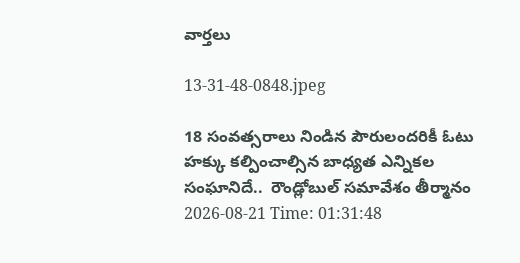వార్తలు

13-31-48-0848.jpeg

18 సంవత్సరాలు నిండిన పౌరులందరికీ ఓటు హక్కు కల్పించాల్సిన బాధ్యత ఎన్నికల సంఘానిదే..  రౌండ్లోబుల్ సమావేశం తీర్మానం
2026-08-21 Time: 01:31:48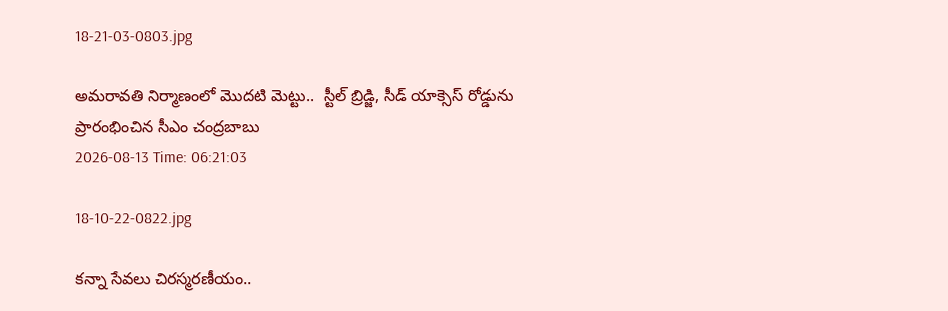18-21-03-0803.jpg

అమరావతి నిర్మాణంలో మొదటి మెట్టు..  స్టీల్ బ్రిడ్జి, సీడ్ యాక్సెస్ రోడ్డును ప్రారంభించిన సీఎం చంద్రబాబు
2026-08-13 Time: 06:21:03

18-10-22-0822.jpg

కన్నా సేవలు చిరస్మరణీయం..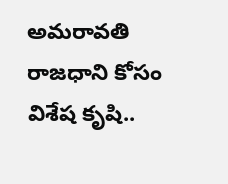అమరావతి రాజధాని కోసం విశేష కృషి..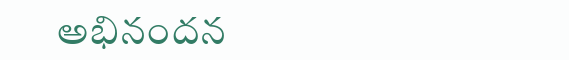అభినందన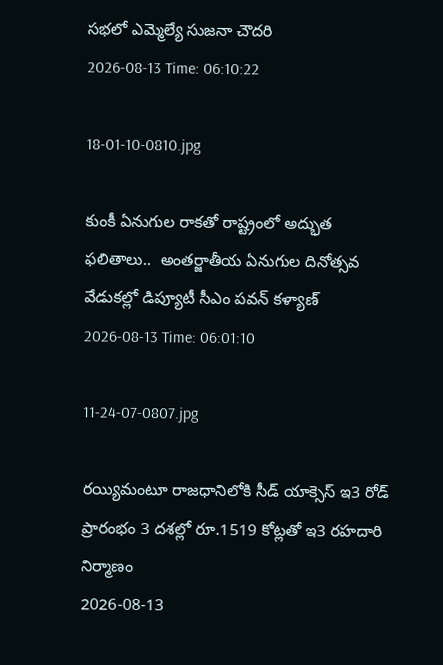సభలో ఎమ్మెల్యే సుజనా చౌదరి
2026-08-13 Time: 06:10:22

18-01-10-0810.jpg

కుంకీ ఏనుగుల రాకతో రాష్ట్రంలో అద్భుత ఫలితాలు..  అంతర్జాతీయ ఏనుగుల దినోత్సవ వేడుకల్లో డిప్యూటీ సీఎం పవన్ కళ్యాణ్
2026-08-13 Time: 06:01:10

11-24-07-0807.jpg

రయ్యిమంటూ రాజధానిలోకి సీడ్‌ యాక్సెస్‌ ఇ3 రోడ్‌ ప్రారంభం 3 దశల్లో రూ.1519 కోట్లతో ఇ3 రహదారి నిర్మాణం
2026-08-13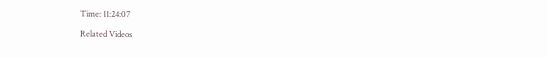Time: 11:24:07

Related Videos